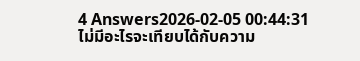4 Answers2026-02-05 00:44:31
ไม่มีอะไรจะเทียบได้กับความ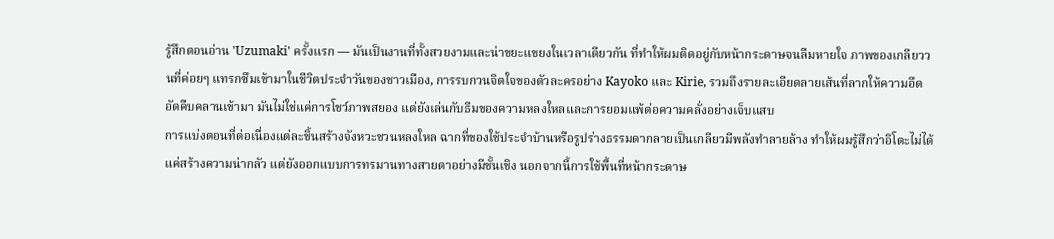รู้สึกตอนอ่าน 'Uzumaki' ครั้งแรก — มันเป็นงานที่ทั้งสวยงามและน่าขยะแขยงในเวลาเดียวกัน ที่ทำให้ผมติดอยู่กับหน้ากระดาษจนลืมหายใจ ภาพของเกลียววนที่ค่อยๆ แทรกซึมเข้ามาในชีวิตประจำวันของชาวเมือง, การรบกวนจิตใจของตัวละครอย่าง Kayoko และ Kirie, รวมถึงรายละเอียดลายเส้นที่ลากให้ความอึดอัดคืบคลานเข้ามา มันไม่ใช่แค่การโชว์ภาพสยอง แต่ยังเล่นกับธีมของความหลงใหลและการยอมแพ้ต่อความคลั่งอย่างเจ็บแสบ
การแบ่งตอนที่ต่อเนื่องแต่ละชิ้นสร้างจังหวะชวนหลงใหล ฉากที่ของใช้ประจำบ้านหรือรูปร่างธรรมดากลายเป็นเกลียวมีพลังทำลายล้าง ทำให้ผมรู้สึกว่าอิโตะไม่ได้แค่สร้างความน่ากลัว แต่ยังออกแบบการทรมานทางสายตาอย่างมีชั้นเชิง นอกจากนี้การใช้พื้นที่หน้ากระดาษ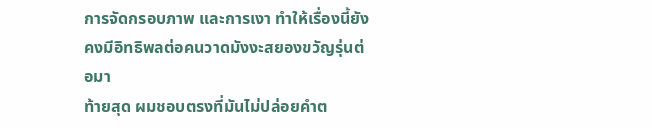การจัดกรอบภาพ และการเงา ทำให้เรื่องนี้ยังคงมีอิทธิพลต่อคนวาดมังงะสยองขวัญรุ่นต่อมา
ท้ายสุด ผมชอบตรงที่มันไม่ปล่อยคำต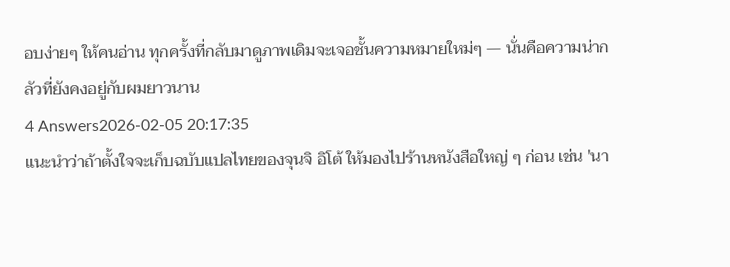อบง่ายๆ ให้คนอ่าน ทุกครั้งที่กลับมาดูภาพเดิมจะเจอชั้นความหมายใหม่ๆ — นั่นคือความน่ากลัวที่ยังคงอยู่กับผมยาวนาน
4 Answers2026-02-05 20:17:35
แนะนำว่าถ้าตั้งใจจะเก็บฉบับแปลไทยของจุนจิ อิโต้ ให้มองไปร้านหนังสือใหญ่ ๆ ก่อน เช่น 'นา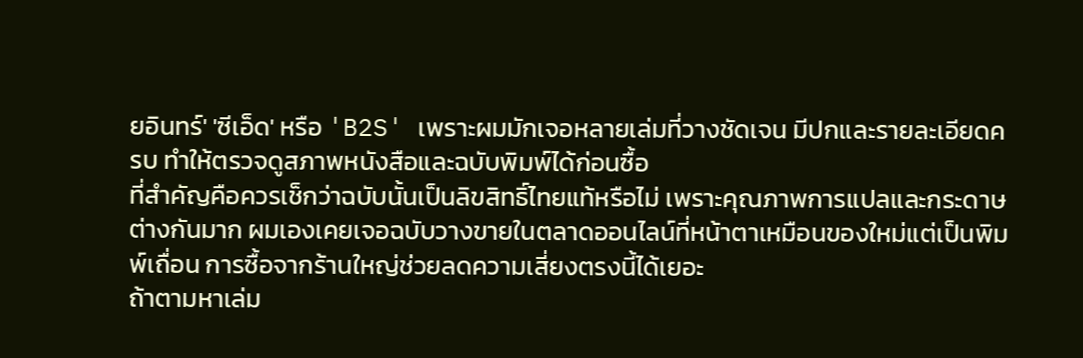ยอินทร์' 'ซีเอ็ด' หรือ 'B2S' เพราะผมมักเจอหลายเล่มที่วางชัดเจน มีปกและรายละเอียดครบ ทำให้ตรวจดูสภาพหนังสือและฉบับพิมพ์ได้ก่อนซื้อ
ที่สำคัญคือควรเช็กว่าฉบับนั้นเป็นลิขสิทธิ์ไทยแท้หรือไม่ เพราะคุณภาพการแปลและกระดาษต่างกันมาก ผมเองเคยเจอฉบับวางขายในตลาดออนไลน์ที่หน้าตาเหมือนของใหม่แต่เป็นพิมพ์เถื่อน การซื้อจากร้านใหญ่ช่วยลดความเสี่ยงตรงนี้ได้เยอะ
ถ้าตามหาเล่ม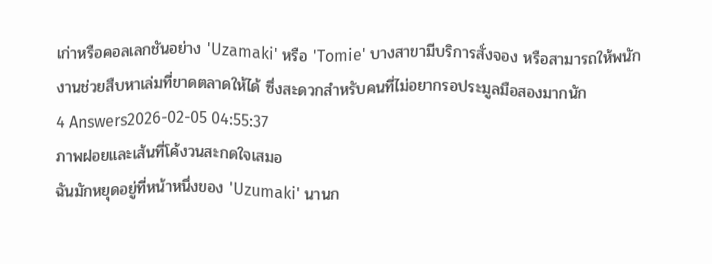เก่าหรือคอลเลกชันอย่าง 'Uzamaki' หรือ 'Tomie' บางสาขามีบริการสั่งจอง หรือสามารถให้พนักงานช่วยสืบหาเล่มที่ขาดตลาดให้ได้ ซึ่งสะดวกสำหรับคนที่ไม่อยากรอประมูลมือสองมากนัก
4 Answers2026-02-05 04:55:37
ภาพฝอยและเส้นที่โค้งวนสะกดใจเสมอ
ฉันมักหยุดอยู่ที่หน้าหนึ่งของ 'Uzumaki' นานก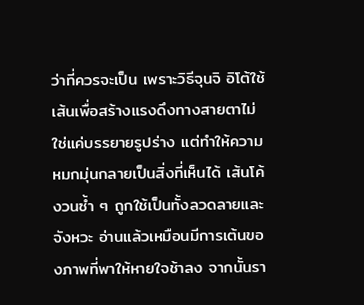ว่าที่ควรจะเป็น เพราะวิธีจุนจิ อิโต้ใช้เส้นเพื่อสร้างแรงดึงทางสายตาไม่ใช่แค่บรรยายรูปร่าง แต่ทำให้ความหมกมุ่นกลายเป็นสิ่งที่เห็นได้ เส้นโค้งวนซ้ำ ๆ ถูกใช้เป็นทั้งลวดลายและจังหวะ อ่านแล้วเหมือนมีการเต้นของภาพที่พาให้หายใจช้าลง จากนั้นรา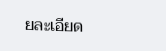ยละเอียด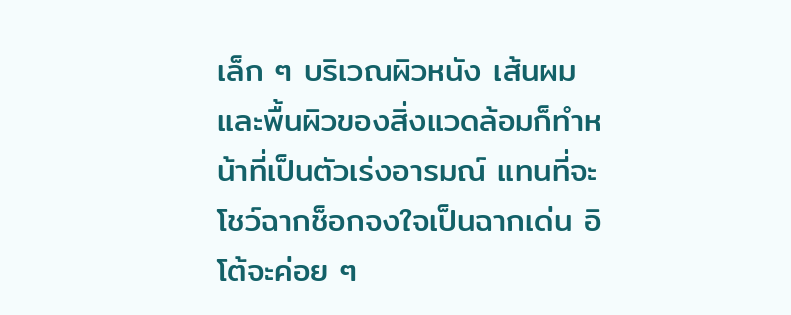เล็ก ๆ บริเวณผิวหนัง เส้นผม และพื้นผิวของสิ่งแวดล้อมก็ทำหน้าที่เป็นตัวเร่งอารมณ์ แทนที่จะโชว์ฉากช็อกจงใจเป็นฉากเด่น อิโต้จะค่อย ๆ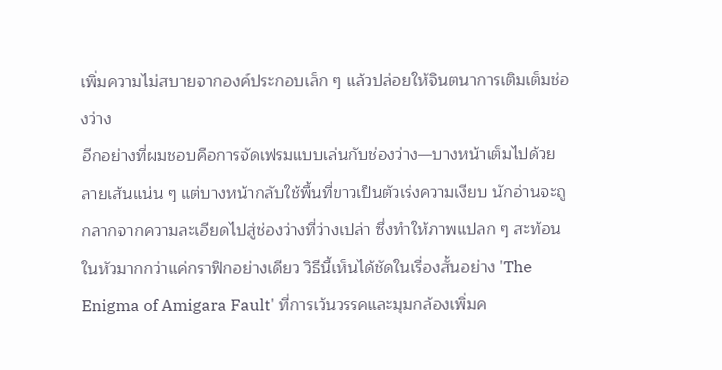เพิ่มความไม่สบายจากองค์ประกอบเล็ก ๆ แล้วปล่อยให้จินตนาการเติมเต็มช่องว่าง
อีกอย่างที่ผมชอบคือการจัดเฟรมแบบเล่นกับช่องว่าง—บางหน้าเต็มไปด้วยลายเส้นแน่น ๆ แต่บางหน้ากลับใช้พื้นที่ขาวเป็นตัวเร่งความเงียบ นักอ่านจะถูกลากจากความละเอียดไปสู่ช่องว่างที่ว่างเปล่า ซึ่งทำให้ภาพแปลก ๆ สะท้อนในหัวมากกว่าแค่กราฟิกอย่างเดียว วิธีนี้เห็นได้ชัดในเรื่องสั้นอย่าง 'The Enigma of Amigara Fault' ที่การเว้นวรรคและมุมกล้องเพิ่มค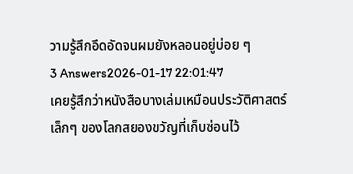วามรู้สึกอึดอัดจนผมยังหลอนอยู่บ่อย ๆ
3 Answers2026-01-17 22:01:47
เคยรู้สึกว่าหนังสือบางเล่มเหมือนประวัติศาสตร์เล็กๆ ของโลกสยองขวัญที่เก็บซ่อนไว้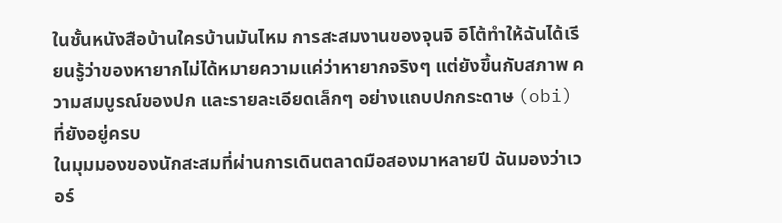ในชั้นหนังสือบ้านใครบ้านมันไหม การสะสมงานของจุนจิ อิโต้ทำให้ฉันได้เรียนรู้ว่าของหายากไม่ได้หมายความแค่ว่าหายากจริงๆ แต่ยังขึ้นกับสภาพ ความสมบูรณ์ของปก และรายละเอียดเล็กๆ อย่างแถบปกกระดาษ (obi) ที่ยังอยู่ครบ
ในมุมมองของนักสะสมที่ผ่านการเดินตลาดมือสองมาหลายปี ฉันมองว่าเวอร์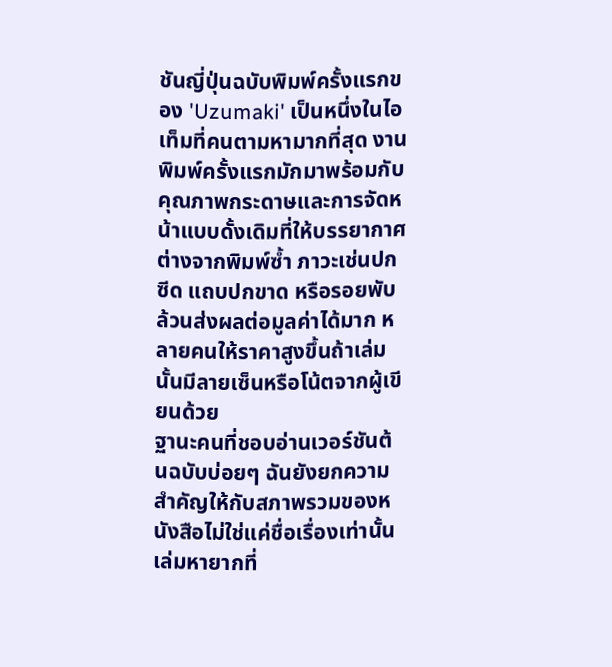ชันญี่ปุ่นฉบับพิมพ์ครั้งแรกของ 'Uzumaki' เป็นหนึ่งในไอเท็มที่คนตามหามากที่สุด งานพิมพ์ครั้งแรกมักมาพร้อมกับคุณภาพกระดาษและการจัดหน้าแบบดั้งเดิมที่ให้บรรยากาศต่างจากพิมพ์ซ้ำ ภาวะเช่นปกซีด แถบปกขาด หรือรอยพับล้วนส่งผลต่อมูลค่าได้มาก หลายคนให้ราคาสูงขึ้นถ้าเล่มนั้นมีลายเซ็นหรือโน้ตจากผู้เขียนด้วย
ฐานะคนที่ชอบอ่านเวอร์ชันต้นฉบับบ่อยๆ ฉันยังยกความสำคัญให้กับสภาพรวมของหนังสือไม่ใช่แค่ชื่อเรื่องเท่านั้น เล่มหายากที่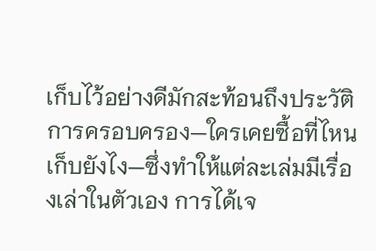เก็บไว้อย่างดีมักสะท้อนถึงประวัติการครอบครอง—ใครเคยซื้อที่ไหน เก็บยังไง—ซึ่งทำให้แต่ละเล่มมีเรื่องเล่าในตัวเอง การได้เจ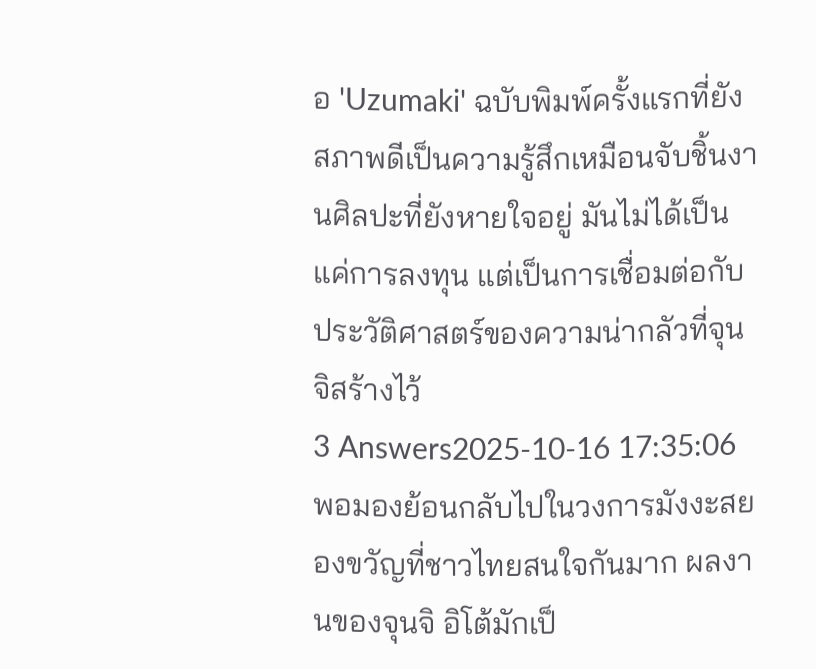อ 'Uzumaki' ฉบับพิมพ์ครั้งแรกที่ยังสภาพดีเป็นความรู้สึกเหมือนจับชิ้นงานศิลปะที่ยังหายใจอยู่ มันไม่ได้เป็นแค่การลงทุน แต่เป็นการเชื่อมต่อกับประวัติศาสตร์ของความน่ากลัวที่จุนจิสร้างไว้
3 Answers2025-10-16 17:35:06
พอมองย้อนกลับไปในวงการมังงะสยองขวัญที่ชาวไทยสนใจกันมาก ผลงานของจุนจิ อิโต้มักเป็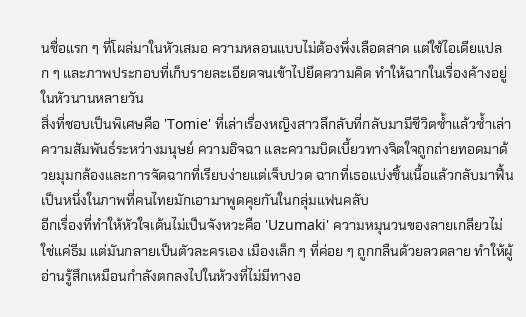นชื่อแรก ๆ ที่โผล่มาในหัวเสมอ ความหลอนแบบไม่ต้องพึ่งเลือดสาด แต่ใช้ไอเดียแปลก ๆ และภาพประกอบที่เก็บรายละเอียดจนเข้าไปยึดความคิด ทำให้ฉากในเรื่องค้างอยู่ในหัวนานหลายวัน
สิ่งที่ชอบเป็นพิเศษคือ 'Tomie' ที่เล่าเรื่องหญิงสาวลึกลับที่กลับมามีชีวิตซ้ำแล้วซ้ำเล่า ความสัมพันธ์ระหว่างมนุษย์ ความอิจฉา และความบิดเบี้ยวทางจิตใจถูกถ่ายทอดมาด้วยมุมกล้องและการจัดฉากที่เรียบง่ายแต่เจ็บปวด ฉากที่เธอแบ่งชิ้นเนื้อแล้วกลับมาฟื้น เป็นหนึ่งในภาพที่คนไทยมักเอามาพูดคุยกันในกลุ่มแฟนคลับ
อีกเรื่องที่ทำให้หัวใจเต้นไม่เป็นจังหวะคือ 'Uzumaki' ความหมุนวนของลายเกลียวไม่ใช่แค่ธีม แต่มันกลายเป็นตัวละครเอง เมืองเล็ก ๆ ที่ค่อย ๆ ถูกกลืนด้วยลวดลาย ทำให้ผู้อ่านรู้สึกเหมือนกำลังตกลงไปในห้วงที่ไม่มีทางอ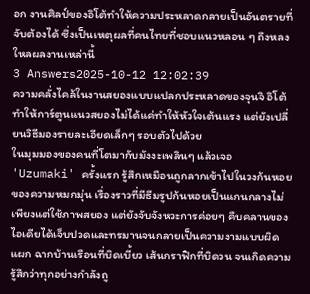อก งานศิลป์ของอิโต้ทำให้ความประหลาดกลายเป็นอันตรายที่จับต้องได้ ซึ่งเป็นเหตุผลที่คนไทยที่ชอบแนวหลอน ๆ ถึงหลงใหลผลงานเหล่านี้
3 Answers2025-10-12 12:02:39
ความคลั่งไคล้ในงานสยองแบบแปลกประหลาดของจุนจิ อิโต้ทำให้การ์ตูนแนวสยองไม่ได้แค่ทำให้หัวใจเต้นแรง แต่ยังเปลี่ยนวิธีมองรายละเอียดเล็กๆ รอบตัวไปด้วย
ในมุมมองของคนที่โตมากับมังงะเพลินๆ แล้วเจอ 'Uzumaki' ครั้งแรก รู้สึกเหมือนถูกลากเข้าไปในวงก้นหอยของความหมกมุ่น เรื่องราวที่มีธีมรูปก้นหอยเป็นแกนกลางไม่เพียงแต่ใช้ภาพสยอง แต่ยังจับจังหวะการค่อยๆ คืบคลานของไอเดียได้เจ็บปวดและทรมานจนกลายเป็นความงามแบบผิดแผก ฉากบ้านเรือนที่บิดเบี้ยว เส้นกราฟิกที่บิดวน จนเกิดความรู้สึกว่าทุกอย่างกำลังถู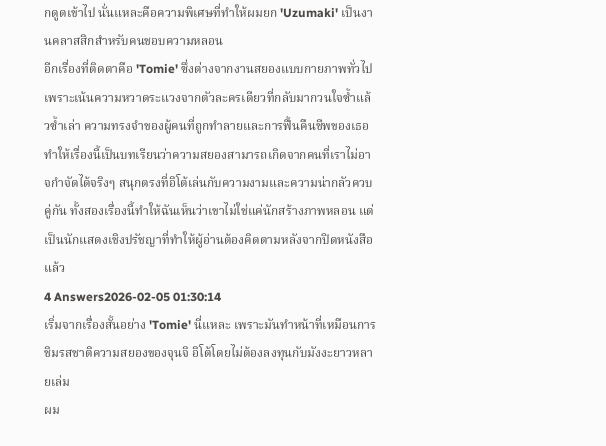กดูดเข้าไป นั่นแหละคือความพิเศษที่ทำให้ผมยก 'Uzumaki' เป็นงานคลาสสิกสำหรับคนชอบความหลอน
อีกเรื่องที่ติดตาคือ 'Tomie' ซึ่งต่างจากงานสยองแบบกายภาพทั่วไป เพราะเน้นความหวาดระแวงจากตัวละครเดียวที่กลับมากวนใจซ้ำแล้วซ้ำเล่า ความทรงจำของผู้คนที่ถูกทำลายและการฟื้นคืนชีพของเธอทำให้เรื่องนี้เป็นบทเรียนว่าความสยองสามารถเกิดจากคนที่เราไม่อาจกำจัดได้จริงๆ สนุกตรงที่อิโต้เล่นกับความงามและความน่ากลัวควบคู่กัน ทั้งสองเรื่องนี้ทำให้ฉันเห็นว่าเขาไม่ใช่แค่นักสร้างภาพหลอน แต่เป็นนักแสดงเชิงปรัชญาที่ทำให้ผู้อ่านต้องคิดตามหลังจากปิดหนังสือแล้ว
4 Answers2026-02-05 01:30:14
เริ่มจากเรื่องสั้นอย่าง 'Tomie' นี่แหละ เพราะมันทำหน้าที่เหมือนการชิมรสชาติความสยองของจุนจิ อิโต้โดยไม่ต้องลงทุนกับมังงะยาวหลายเล่ม
ผม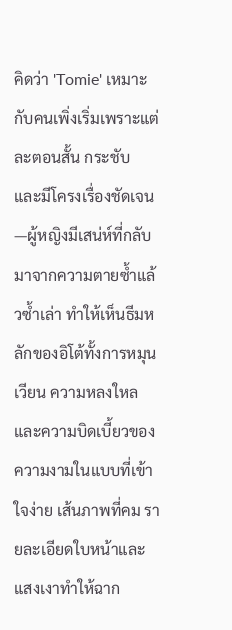คิดว่า 'Tomie' เหมาะกับคนเพิ่งเริ่มเพราะแต่ละตอนสั้น กระชับ และมีโครงเรื่องชัดเจน—ผู้หญิงมีเสน่ห์ที่กลับมาจากความตายซ้ำแล้วซ้ำเล่า ทำให้เห็นธีมหลักของอิโต้ทั้งการหมุนเวียน ความหลงใหล และความบิดเบี้ยวของความงามในแบบที่เข้าใจง่าย เส้นภาพที่คม รายละเอียดใบหน้าและแสงเงาทำให้ฉาก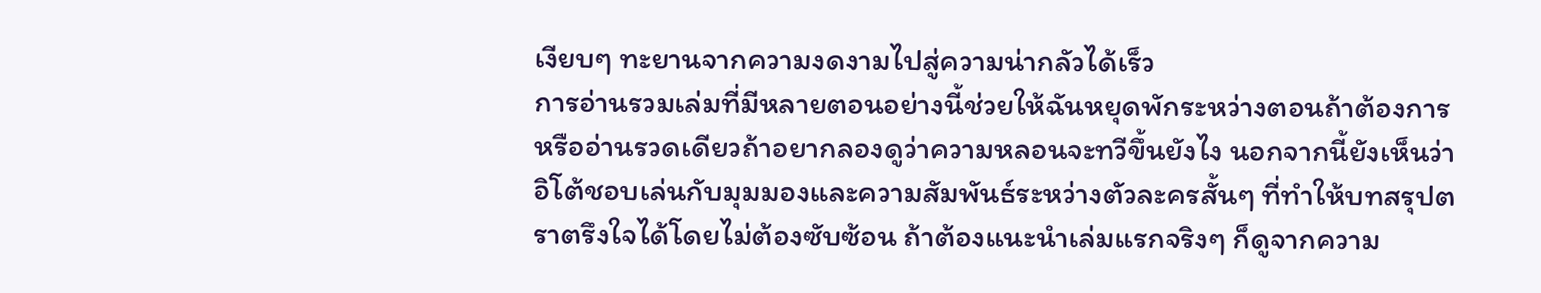เงียบๆ ทะยานจากความงดงามไปสู่ความน่ากลัวได้เร็ว
การอ่านรวมเล่มที่มีหลายตอนอย่างนี้ช่วยให้ฉันหยุดพักระหว่างตอนถ้าต้องการ หรืออ่านรวดเดียวถ้าอยากลองดูว่าความหลอนจะทวีขึ้นยังไง นอกจากนี้ยังเห็นว่าอิโต้ชอบเล่นกับมุมมองและความสัมพันธ์ระหว่างตัวละครสั้นๆ ที่ทำให้บทสรุปตราตรึงใจได้โดยไม่ต้องซับซ้อน ถ้าต้องแนะนำเล่มแรกจริงๆ ก็ดูจากความ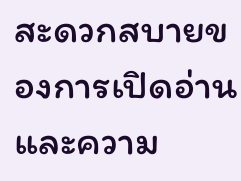สะดวกสบายของการเปิดอ่านและความ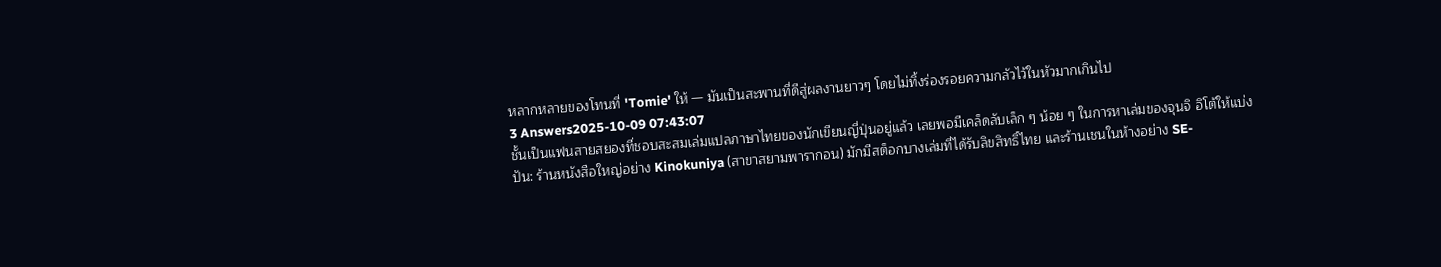หลากหลายของโทนที่ 'Tomie' ให้ — มันเป็นสะพานที่ดีสู่ผลงานยาวๆ โดยไม่ทิ้งร่องรอยความกลัวไว้ในหัวมากเกินไป
3 Answers2025-10-09 07:43:07
ชั้นเป็นแฟนสายสยองที่ชอบสะสมเล่มแปลภาษาไทยของนักเขียนญี่ปุ่นอยู่แล้ว เลยพอมีเคล็ดลับเล็ก ๆ น้อย ๆ ในการหาเล่มของจุนจิ อิโต้ให้แบ่งปัน: ร้านหนังสือใหญ่อย่าง Kinokuniya (สาขาสยามพารากอน) มักมีสต็อกบางเล่มที่ได้รับลิขสิทธิ์ไทย และร้านเชนในห้างอย่าง SE-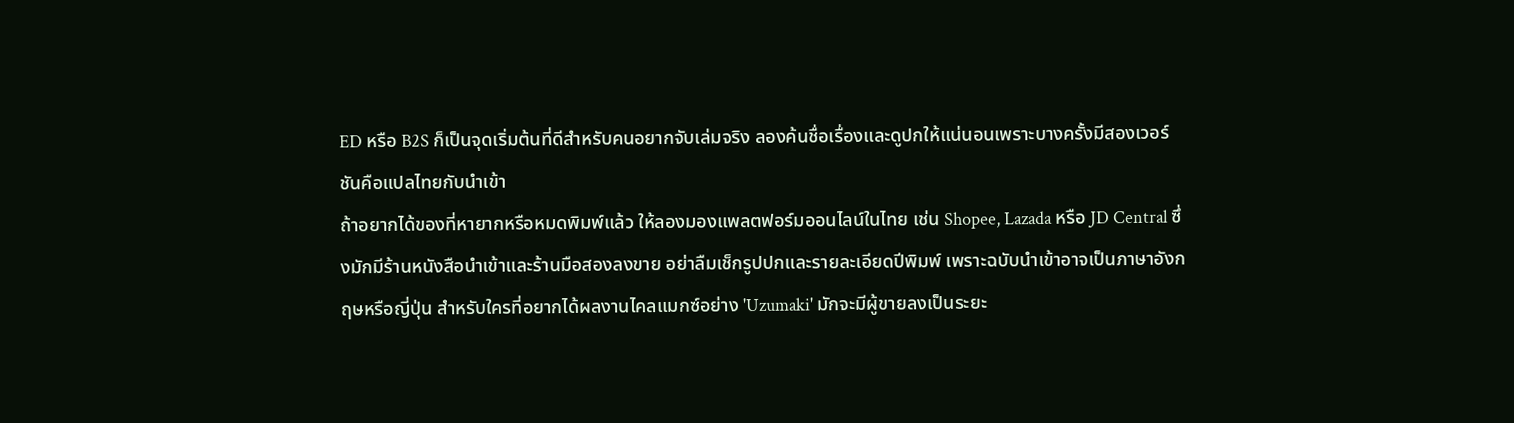ED หรือ B2S ก็เป็นจุดเริ่มต้นที่ดีสำหรับคนอยากจับเล่มจริง ลองค้นชื่อเรื่องและดูปกให้แน่นอนเพราะบางครั้งมีสองเวอร์ชันคือแปลไทยกับนำเข้า
ถ้าอยากได้ของที่หายากหรือหมดพิมพ์แล้ว ให้ลองมองแพลตฟอร์มออนไลน์ในไทย เช่น Shopee, Lazada หรือ JD Central ซึ่งมักมีร้านหนังสือนำเข้าและร้านมือสองลงขาย อย่าลืมเช็กรูปปกและรายละเอียดปีพิมพ์ เพราะฉบับนำเข้าอาจเป็นภาษาอังกฤษหรือญี่ปุ่น สำหรับใครที่อยากได้ผลงานไคลแมกซ์อย่าง 'Uzumaki' มักจะมีผู้ขายลงเป็นระยะ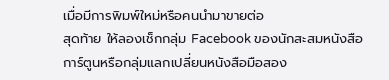เมื่อมีการพิมพ์ใหม่หรือคนนำมาขายต่อ
สุดท้าย ให้ลองเช็กกลุ่ม Facebook ของนักสะสมหนังสือการ์ตูนหรือกลุ่มแลกเปลี่ยนหนังสือมือสอง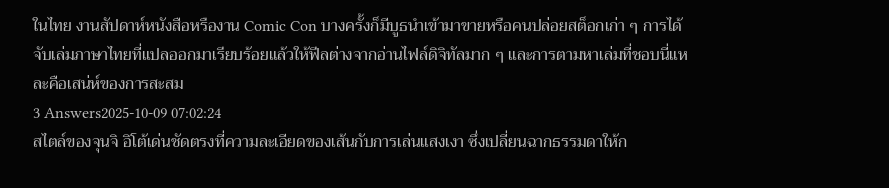ในไทย งานสัปดาห์หนังสือหรืองาน Comic Con บางครั้งก็มีบูธนำเข้ามาขายหรือคนปล่อยสต็อกเก่า ๆ การได้จับเล่มภาษาไทยที่แปลออกมาเรียบร้อยแล้วให้ฟีลต่างจากอ่านไฟล์ดิจิทัลมาก ๆ และการตามหาเล่มที่ชอบนี่แหละคือเสน่ห์ของการสะสม
3 Answers2025-10-09 07:02:24
สไตล์ของจุนจิ อิโต้เด่นชัดตรงที่ความละเอียดของเส้นกับการเล่นแสงเงา ซึ่งเปลี่ยนฉากธรรมดาให้ก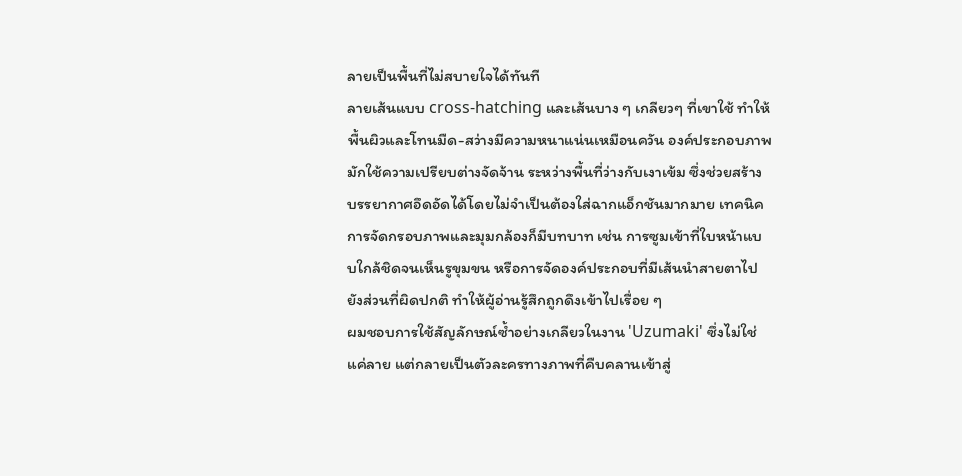ลายเป็นพื้นที่ไม่สบายใจได้ทันที
ลายเส้นแบบ cross-hatching และเส้นบาง ๆ เกลียวๆ ที่เขาใช้ ทำให้พื้นผิวและโทนมืด-สว่างมีความหนาแน่นเหมือนควัน องค์ประกอบภาพมักใช้ความเปรียบต่างจัดจ้าน ระหว่างพื้นที่ว่างกับเงาเข้ม ซึ่งช่วยสร้างบรรยากาศอึดอัดได้โดยไม่จำเป็นต้องใส่ฉากแอ็กชันมากมาย เทคนิคการจัดกรอบภาพและมุมกล้องก็มีบทบาท เช่น การซูมเข้าที่ใบหน้าแบบใกล้ชิดจนเห็นรูขุมขน หรือการจัดองค์ประกอบที่มีเส้นนำสายตาไปยังส่วนที่ผิดปกติ ทำให้ผู้อ่านรู้สึกถูกดึงเข้าไปเรื่อย ๆ
ผมชอบการใช้สัญลักษณ์ซ้ำอย่างเกลียวในงาน 'Uzumaki' ซึ่งไม่ใช่แค่ลาย แต่กลายเป็นตัวละครทางภาพที่คืบคลานเข้าสู่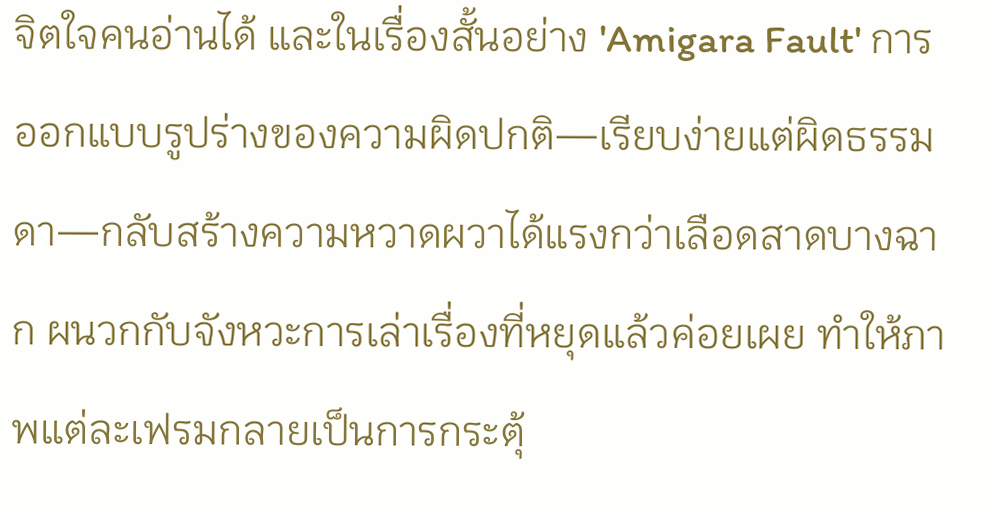จิตใจคนอ่านได้ และในเรื่องสั้นอย่าง 'Amigara Fault' การออกแบบรูปร่างของความผิดปกติ—เรียบง่ายแต่ผิดธรรมดา—กลับสร้างความหวาดผวาได้แรงกว่าเลือดสาดบางฉาก ผนวกกับจังหวะการเล่าเรื่องที่หยุดแล้วค่อยเผย ทำให้ภาพแต่ละเฟรมกลายเป็นการกระตุ้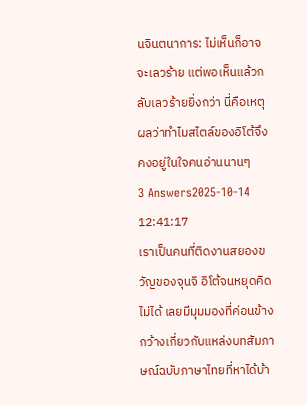นจินตนาการ: ไม่เห็นก็อาจจะเลวร้าย แต่พอเห็นแล้วกลับเลวร้ายยิ่งกว่า นี่คือเหตุผลว่าทำไมสไตล์ของอิโต้จึงคงอยู่ในใจคนอ่านนานๆ
3 Answers2025-10-14 12:41:17
เราเป็นคนที่ติดงานสยองขวัญของจุนจิ อิโต้จนหยุดคิดไม่ได้ เลยมีมุมมองที่ค่อนข้างกว้างเกี่ยวกับแหล่งบทสัมภาษณ์ฉบับภาษาไทยที่หาได้บ้า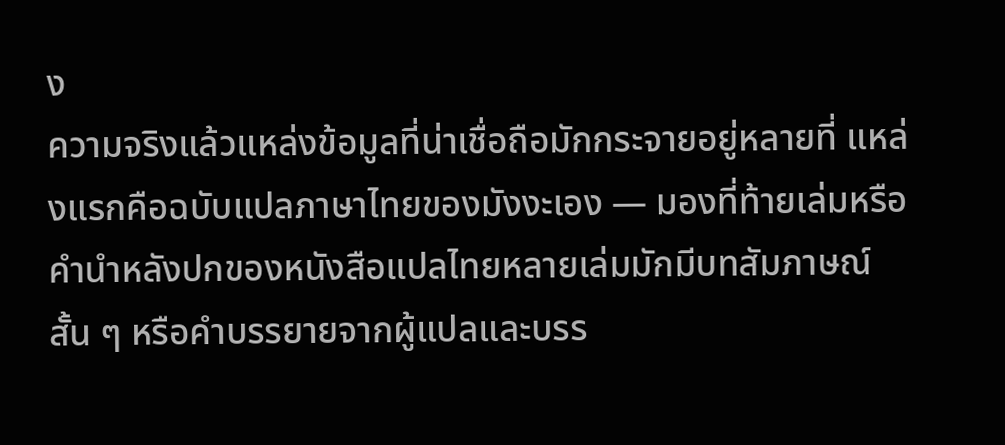ง
ความจริงแล้วแหล่งข้อมูลที่น่าเชื่อถือมักกระจายอยู่หลายที่ แหล่งแรกคือฉบับแปลภาษาไทยของมังงะเอง — มองที่ท้ายเล่มหรือคำนำหลังปกของหนังสือแปลไทยหลายเล่มมักมีบทสัมภาษณ์สั้น ๆ หรือคำบรรยายจากผู้แปลและบรร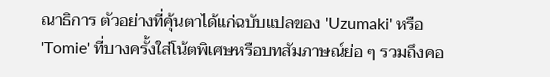ณาธิการ ตัวอย่างที่คุ้นตาได้แก่ฉบับแปลของ 'Uzumaki' หรือ 'Tomie' ที่บางครั้งใส่โน้ตพิเศษหรือบทสัมภาษณ์ย่อ ๆ รวมถึงคอ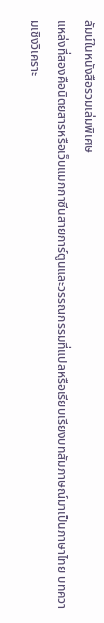ลัมน์ในหนังสือรวมเล่มพิเศษ
แหล่งที่สองคือนิตยสารหรือเว็บแมกกาซีนสายการ์ตูนและวรรณกรรมที่แปลหรือเรียบเรียงบทสัมภาษณ์มาเป็นภาษาไทย บทความเชิงวิเคราะ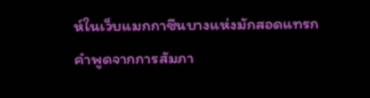ห์ในเว็บแมกกาซีนบางแห่งมักสอดแทรกคำพูดจากการสัมภา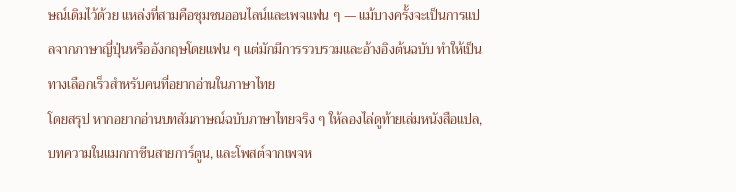ษณ์เดิมไว้ด้วย แหล่งที่สามคือชุมชนออนไลน์และเพจแฟน ๆ — แม้บางครั้งจะเป็นการแปลจากภาษาญี่ปุ่นหรืออังกฤษโดยแฟน ๆ แต่มักมีการรวบรวมและอ้างอิงต้นฉบับ ทำให้เป็นทางเลือกเร็วสำหรับคนที่อยากอ่านในภาษาไทย
โดยสรุป หากอยากอ่านบทสัมภาษณ์ฉบับภาษาไทยจริง ๆ ให้ลองไล่ดูท้ายเล่มหนังสือแปล, บทความในแมกกาซีนสายการ์ตูน, และโพสต์จากเพจห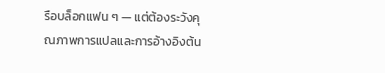รือบล็อกแฟน ๆ — แต่ต้องระวังคุณภาพการแปลและการอ้างอิงต้น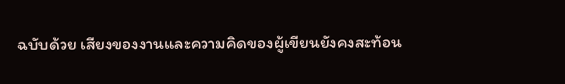ฉบับด้วย เสียงของงานและความคิดของผู้เขียนยังคงสะท้อน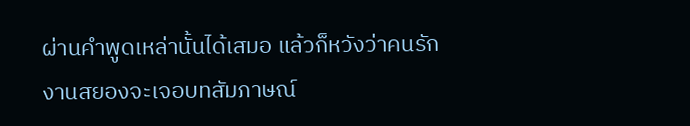ผ่านคำพูดเหล่านั้นได้เสมอ แล้วก็หวังว่าคนรักงานสยองจะเจอบทสัมภาษณ์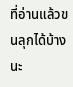ที่อ่านแล้วขนลุกได้บ้างนะ